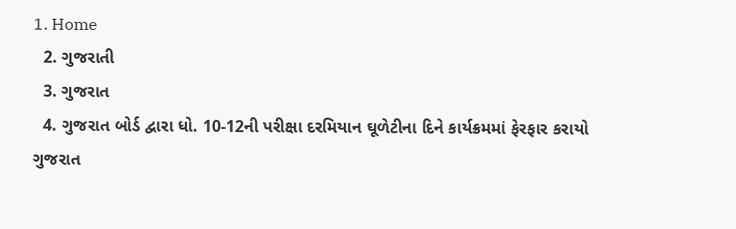1. Home
  2. ગુજરાતી
  3. ગુજરાત
  4. ગુજરાત બોર્ડ દ્વારા ધો. 10-12ની પરીક્ષા દરમિયાન ઘૂળેટીના દિને કાર્યક્રમમાં ફેરફાર કરાયો
ગુજરાત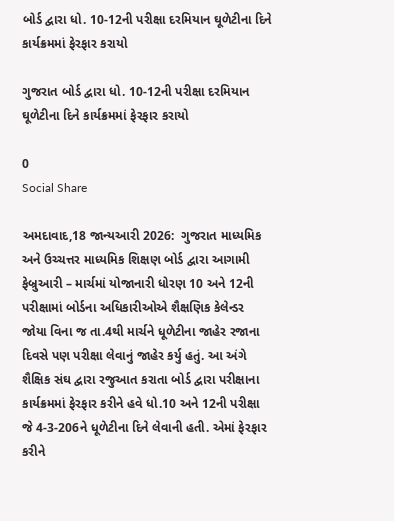બોર્ડ દ્વારા ધો. 10-12ની પરીક્ષા દરમિયાન ઘૂળેટીના દિને કાર્યક્રમમાં ફેરફાર કરાયો

ગુજરાત બોર્ડ દ્વારા ધો. 10-12ની પરીક્ષા દરમિયાન ઘૂળેટીના દિને કાર્યક્રમમાં ફેરફાર કરાયો

0
Social Share

અમદાવાદ,18 જાન્યઆરી 2026:  ગુજરાત માધ્યમિક અને ઉચ્ચત્તર માધ્યમિક શિક્ષણ બોર્ડ દ્વારા આગામી ફેબ્રુઆરી – માર્ચમાં યોજાનારી ધોરણ 10 અને 12ની પરીક્ષામાં બોર્ડના અધિકારીઓએ શૈક્ષણિક કેલેન્ડર જોયા વિના જ તા.4થી માર્ચને ધૂળેટીના જાહેર રજાના દિવસે પણ પરીક્ષા લેવાનું જાહેર કર્યુ હતું. આ અંગે  શૈક્ષિક સંઘ દ્વારા રજુઆત કરાતા બોર્ડ દ્વારા પરીક્ષાના કાર્યક્રમમાં ફેરફાર કરીને હવે ધો.10 અને 12ની પરીક્ષા જે 4-3-206ને ધૂળેટીના દિને લેવાની હતી. એમાં ફેરફાર કરીને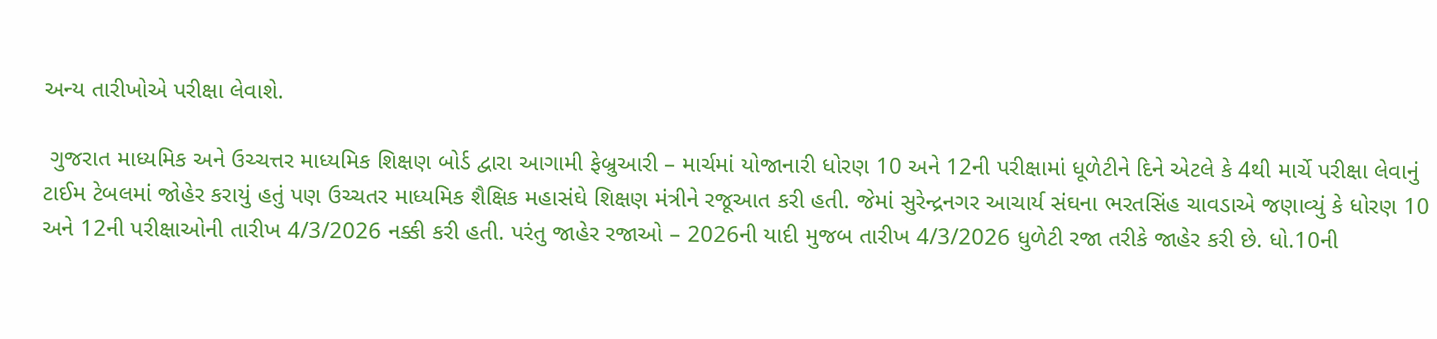અન્ય તારીખોએ પરીક્ષા લેવાશે.

 ગુજરાત માધ્યમિક અને ઉચ્ચત્તર માધ્યમિક શિક્ષણ બોર્ડ દ્વારા આગામી ફેબ્રુઆરી – માર્ચમાં યોજાનારી ધોરણ 10 અને 12ની પરીક્ષામાં ધૂળેટીને દિને એટલે કે 4થી માર્ચે પરીક્ષા લેવાનું ટાઈમ ટેબલમાં જોહેર કરાયું હતું પણ ઉચ્ચતર માધ્યમિક શૈક્ષિક મહાસંઘે શિક્ષણ મંત્રીને રજૂઆત કરી હતી. જેમાં સુરેન્દ્રનગર આચાર્ય સંઘના ભરતસિંહ ચાવડાએ જણાવ્યું કે ધોરણ 10 અને 12ની પરીક્ષાઓની તારીખ 4/3/2026 નક્કી કરી હતી. પરંતુ જાહેર રજાઓ – 2026ની યાદી મુજબ તારીખ 4/3/2026 ધુળેટી રજા તરીકે જાહેર કરી છે. ધો.10ની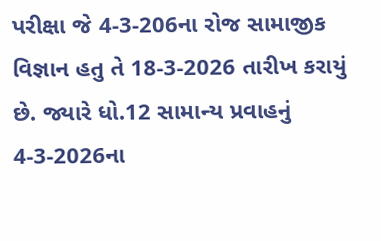પરીક્ષા જે 4-3-206ના રોજ સામાજીક વિજ્ઞાન હતુ તે 18-3-2026 તારીખ કરાયું છે. જ્યારે ધો.12 સામાન્ય પ્રવાહનું 4-3-2026ના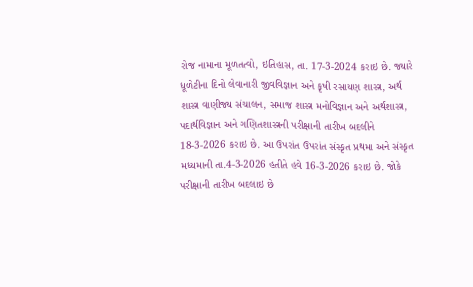રોજ નામાના મૂળતત્વો, ઇતિહાસ, તા. 17-3-2024 કરાઇ છે. જ્યારે  ધૂળેટીના દિનો લેવાનારી જીવવિજ્ઞાન અને કૃષી રસાયણ શાસ્ત્ર, અર્થ શાસ્ત્ર વાણીજ્ય સંચાલન, સમાજ શાસ્ત્ર મનોવિજ્ઞાન અને અર્થશાસ્ત્ર, પદાર્થવિજ્ઞાન અને ગણિતશાસ્ત્રની પરીક્ષાની તારીખ બદલીને 18-3-2026 કરાઇ છે. આ ઉપરાંત ઉપરાંત સંસ્કૃત પ્રથમા અને સંસ્કૃત મધ્યમાની તા.4-3-2026 હતીતે હવે 16-3-2026 કરાઇ છે. જોકે પરીક્ષાની તારીખ બદલાઇ છે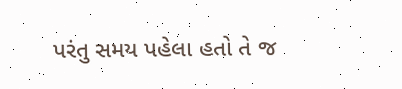પરંતુ સમય પહેલા હતો તે જ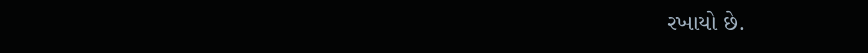રખાયો છે.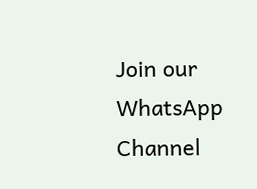Join our WhatsApp Channel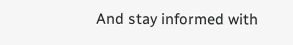And stay informed with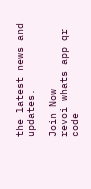the latest news and updates.

Join Now
revoi whats app qr code